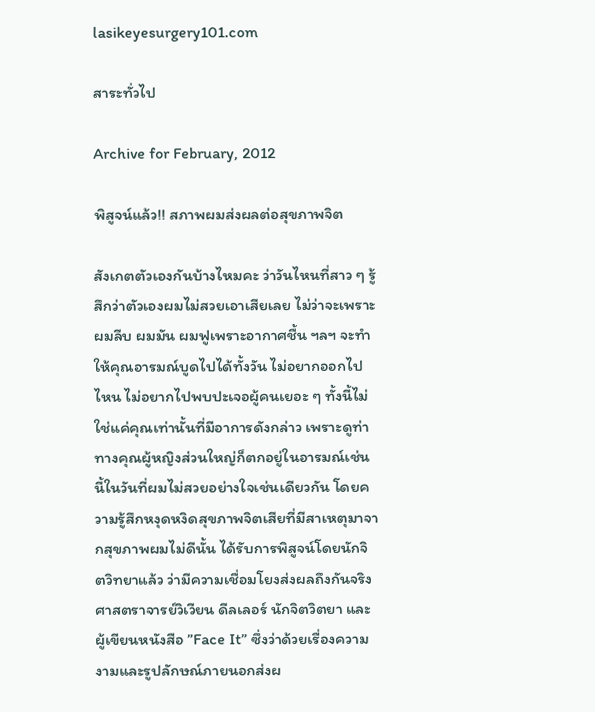lasikeyesurgery101.com

สาระทั่วไป

Archive for February, 2012

พิสูจน์แล้ว!! สภาพผมส่งผลต่อสุขภาพจิต

สังเกตตัวเองกันบ้างไหมคะ ว่าวันไหนที่สาว ๆ รู้สึกว่าตัวเองผมไม่สวยเอาเสียเลย ไม่ว่าจะเพราะผมลีบ ผมมัน ผมฟูเพราะอากาศชื้น ฯลฯ จะทำให้คุณอารมณ์บูดไปได้ทั้งวัน ไม่อยากออกไปไหน ไม่อยากไปพบปะเจอผู้คนเยอะ ๆ ทั้งนี้ไม่ใช่แค่คุณเท่านั้นที่มีอาการดังกล่าว เพราะดูท่าทางคุณผู้หญิงส่วนใหญ่ก็ตกอยู่ในอารมณ์เช่นนี้ในวันที่ผมไม่สวยอย่างใจเช่นเดียวกัน โดยความรู้สึกหงุดหงิดสุขภาพจิตเสียที่มีสาเหตุมาจากสุขภาพผมไม่ดีนั้น ได้รับการพิสูจน์โดยนักจิตวิทยาแล้ว ว่ามีความเชื่อมโยงส่งผลถึงกันจริง ศาสตราจารย์วิเวียน ดีลเลอร์ นักจิตวิตยา และผู้เขียนหนังสือ ”Face It” ซึ่งว่าด้วยเรื่องความงามและรูปลักษณ์ภายนอกส่งผ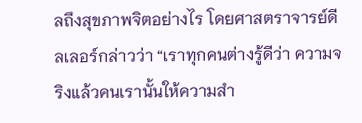ลถึงสุขภาพจิตอย่างไร โดยศาสตราจารย์ดีลเลอร์กล่าวว่า “เราทุกคนต่างรู้ดีว่า ความจริงแล้วคนเรานั้นให้ความสำ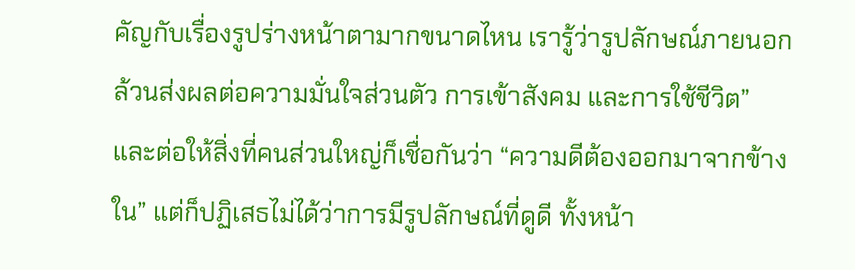คัญกับเรื่องรูปร่างหน้าตามากขนาดไหน เรารู้ว่ารูปลักษณ์ภายนอกล้วนส่งผลต่อความมั่นใจส่วนตัว การเข้าสังคม และการใช้ชีวิต” และต่อให้สิ่งที่คนส่วนใหญ่ก็เชื่อกันว่า “ความดีต้องออกมาจากข้างใน” แต่ก็ปฏิเสธไม่ได้ว่าการมีรูปลักษณ์ที่ดูดี ทั้งหน้า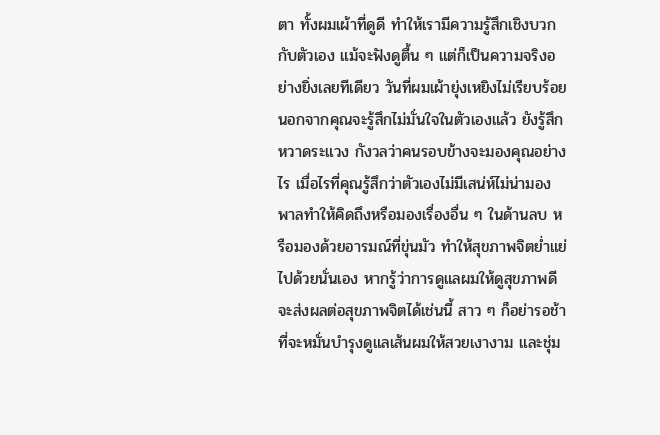ตา ทั้งผมเผ้าที่ดูดี ทำให้เรามีความรู้สึกเชิงบวกกับตัวเอง แม้จะฟังดูตื้น ๆ แต่ก็เป็นความจริงอย่างยิ่งเลยทีเดียว วันที่ผมเผ้ายุ่งเหยิงไม่เรียบร้อย นอกจากคุณจะรู้สึกไม่มั่นใจในตัวเองแล้ว ยังรู้สึกหวาดระแวง กังวลว่าคนรอบข้างจะมองคุณอย่างไร เมื่อไรที่คุณรู้สึกว่าตัวเองไม่มีเสน่ห์ไม่น่ามอง พาลทำให้คิดถึงหรือมองเรื่องอื่น ๆ ในด้านลบ หรือมองด้วยอารมณ์ที่ขุ่นมัว ทำให้สุขภาพจิตย่ำแย่ไปด้วยนั่นเอง หากรู้ว่าการดูแลผมให้ดูสุขภาพดี จะส่งผลต่อสุขภาพจิตได้เช่นนี้ สาว ๆ ก็อย่ารอช้าที่จะหมั่นบำรุงดูแลเส้นผมให้สวยเงางาม และชุ่ม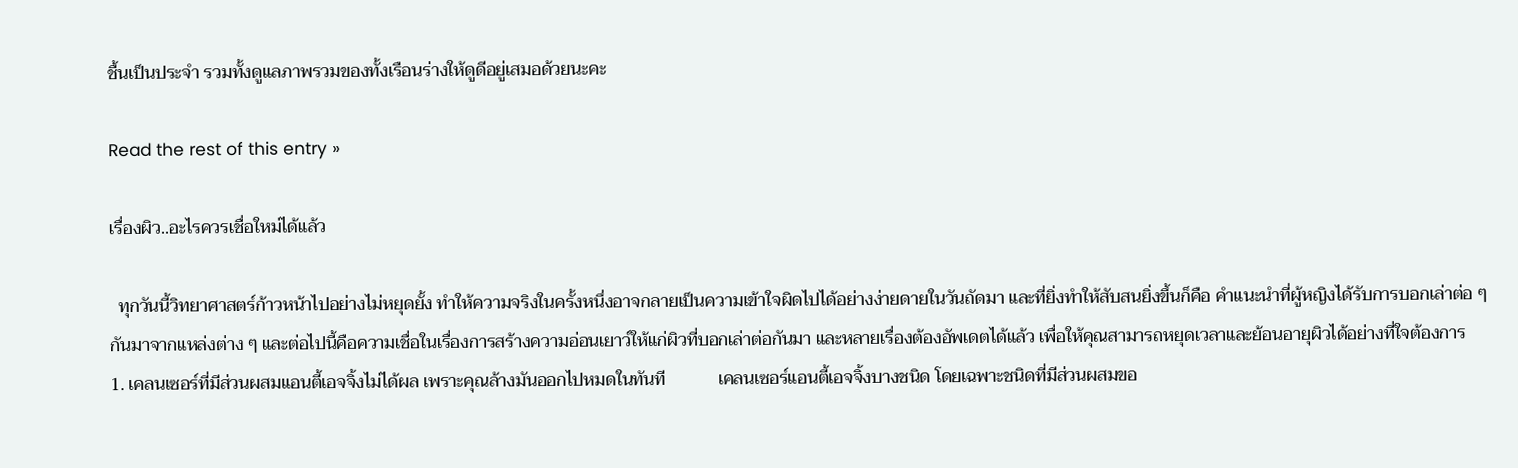ชื้นเป็นประจำ รวมทั้งดูแลภาพรวมของทั้งเรือนร่างให้ดูดีอยู่เสมอด้วยนะคะ

Read the rest of this entry »

เรื่องผิว..อะไรควรเชื่อใหม่ได้แล้ว

  ทุกวันนี้วิทยาศาสตร์ก้าวหน้าไปอย่างไม่หยุดยั้ง ทำให้ความจริงในครั้งหนึ่งอาจกลายเป็นความเข้าใจผิดไปได้อย่างง่ายดายในวันถัดมา และที่ยิ่งทำให้สับสนยิ่งขึ้นก็คือ คำแนะนำที่ผู้หญิงได้รับการบอกเล่าต่อ ๆ กันมาจากแหล่งต่าง ๆ และต่อไปนี้คือความเชื่อในเรื่องการสร้างความอ่อนเยาว์ให้แก่ผิวที่บอกเล่าต่อกันมา และหลายเรื่องต้องอัพเดตได้แล้ว เพื่อให้คุณสามารถหยุดเวลาและย้อนอายุผิวได้อย่างที่ใจต้องการ        1. เคลนเซอร์ที่มีส่วนผสมแอนตี้เอจจิ้งไม่ได้ผล เพราะคุณล้างมันออกไปหมดในทันที            เคลนเซอร์แอนตี้เอจจิ้งบางชนิด โดยเฉพาะชนิดที่มีส่วนผสมขอ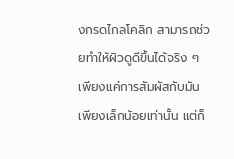งกรดไกลโคลิก สามารถช่วยทำให้ผิวดูดีขึ้นได้จริง ๆ เพียงแค่การสัมผัสกับมันเพียงเล็กน้อยเท่านั้น แต่ก็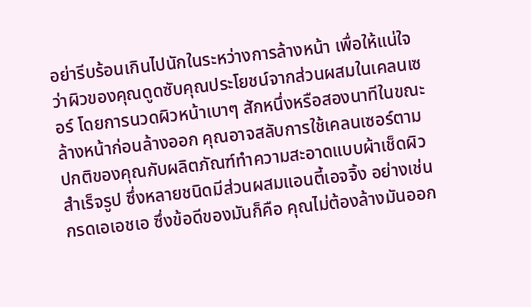อย่ารีบร้อนเกินไปนักในระหว่างการล้างหน้า เพื่อให้แน่ใจว่าผิวของคุณดูดซับคุณประโยชน์จากส่วนผสมในเคลนเซอร์ โดยการนวดผิวหน้าเบาๆ สักหนึ่งหรือสองนาทีในขณะล้างหน้าก่อนล้างออก คุณอาจสลับการใช้เคลนเซอร์ตามปกติของคุณกับผลิตภัณฑ์ทำความสะอาดแบบผ้าเช็ดผิวสำเร็จรูป ซึ่งหลายชนิดมีส่วนผสมแอนตี้เอจจิ้ง อย่างเช่น กรดเอเอชเอ ซึ่งข้อดีของมันก็คือ คุณไม่ต้องล้างมันออก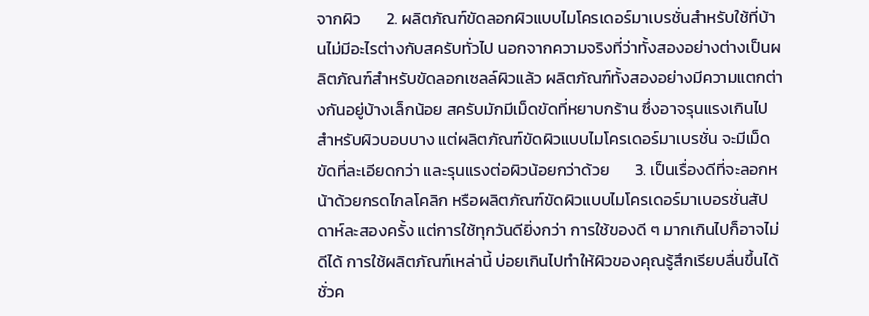จากผิว       2. ผลิตภัณฑ์ขัดลอกผิวแบบไมโครเดอร์มาเบรชั่นสำหรับใช้ที่บ้านไม่มีอะไรต่างกับสครับทั่วไป นอกจากความจริงที่ว่าทั้งสองอย่างต่างเป็นผลิตภัณฑ์สำหรับขัดลอกเซลล์ผิวแล้ว ผลิตภัณฑ์ทั้งสองอย่างมีความแตกต่างกันอยู่บ้างเล็กน้อย สครับมักมีเม็ดขัดที่หยาบกร้าน ซึ่งอาจรุนแรงเกินไปสำหรับผิวบอบบาง แต่ผลิตภัณฑ์ขัดผิวแบบไมโครเดอร์มาเบรชั่น จะมีเม็ดขัดที่ละเอียดกว่า และรุนแรงต่อผิวน้อยกว่าด้วย       3. เป็นเรื่องดีที่จะลอกหน้าด้วยกรดไกลโคลิก หรือผลิตภัณฑ์ขัดผิวแบบไมโครเดอร์มาเบอรชั่นสัปดาห์ละสองครั้ง แต่การใช้ทุกวันดียิ่งกว่า การใช้ของดี ๆ มากเกินไปก็อาจไม่ดีได้ การใช้ผลิตภัณฑ์เหล่านี้ บ่อยเกินไปทำให้ผิวของคุณรู้สึกเรียบลื่นขึ้นได้ชั่วค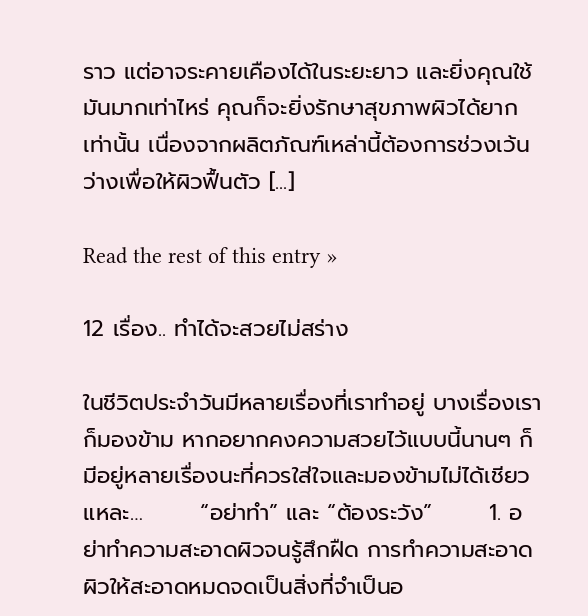ราว แต่อาจระคายเคืองได้ในระยะยาว และยิ่งคุณใช้มันมากเท่าไหร่ คุณก็จะยิ่งรักษาสุขภาพผิวได้ยากเท่านั้น เนื่องจากผลิตภัณฑ์เหล่านี้ต้องการช่วงเว้นว่างเพื่อให้ผิวฟื้นตัว [...]

Read the rest of this entry »

12 เรื่อง.. ทำได้จะสวยไม่สร่าง

ในชีวิตประจำวันมีหลายเรื่องที่เราทำอยู่ บางเรื่องเราก็มองข้าม หากอยากคงความสวยไว้แบบนี้นานๆ ก็มีอยู่หลายเรื่องนะที่ควรใส่ใจและมองข้ามไม่ได้เชียวแหละ…       “อย่าทำ” และ “ต้องระวัง”       1. อย่าทำความสะอาดผิวจนรู้สึกฝืด การทำความสะอาดผิวให้สะอาดหมดจดเป็นสิ่งที่จำเป็นอ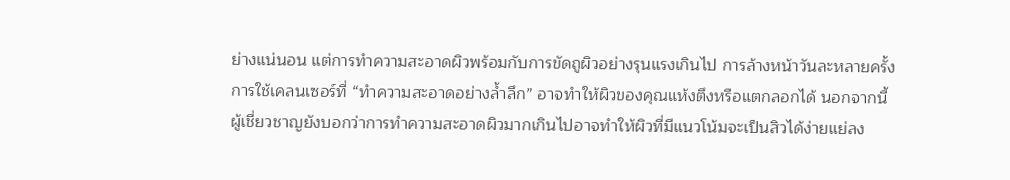ย่างแน่นอน แต่การทำความสะอาดผิวพร้อมกับการขัดถูผิวอย่างรุนแรงเกินไป การล้างหน้าวันละหลายครั้ง การใช้เคลนเซอร์ที่ “ทำความสะอาดอย่างล้ำลึก” อาจทำให้ผิวของคุณแห้งตึงหรือแตกลอกได้ นอกจากนี้ ผู้เชี่ยวชาญยังบอกว่าการทำความสะอาดผิวมากเกินไปอาจทำให้ผิวที่มีแนวโน้มจะเป็นสิวได้ง่ายแย่ลง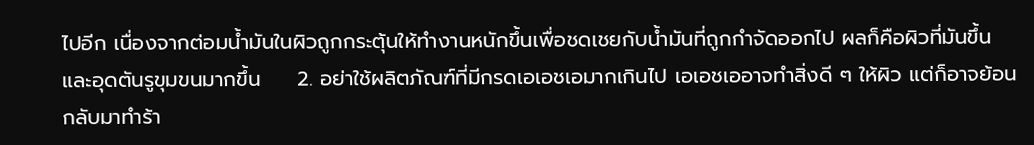ไปอีก เนื่องจากต่อมน้ำมันในผิวถูกกระตุ้นให้ทำงานหนักขึ้นเพื่อชดเชยกับน้ำมันที่ถูกกำจัดออกไป ผลก็คือผิวที่มันขึ้นและอุดตันรูขุมขนมากขึ้น     2. อย่าใช้ผลิตภัณฑ์ที่มีกรดเอเอชเอมากเกินไป เอเอชเออาจทำสิ่งดี ๆ ให้ผิว แต่ก็อาจย้อนกลับมาทำร้า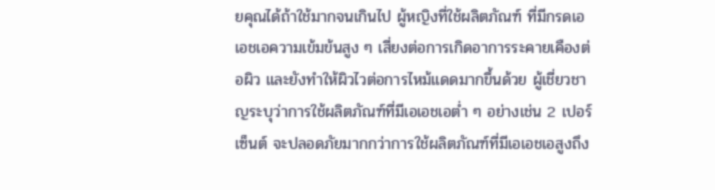ยคุณได้ถ้าใช้มากจนเกินไป ผู้หญิงที่ใช้ผลิตภัณฑ์ ที่มีกรดเอเอชเอความเข้มข้นสูง ๆ เสี่ยงต่อการเกิดอาการระคายเคืองต่อผิว และยังทำให้ผิวไวต่อการไหม้แดดมากขึ้นด้วย ผู้เชี่ยวชาญระบุว่าการใช้ผลิตภัณฑ์ที่มีเอเอชเอต่ำ ๆ อย่างเช่น 2 เปอร์เซ็นต์ จะปลอดภัยมากกว่าการใช้ผลิตภัณฑ์ที่มีเอเอชเอสูงถึง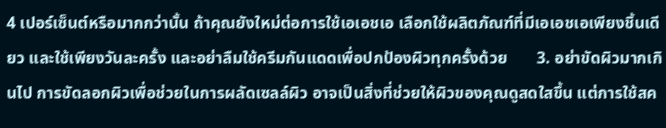4 เปอร์เซ็นต์หรือมากกว่านั้น ถ้าคุณยังใหม่ต่อการใช้เอเอชเอ เลือกใช้ผลิตภัณฑ์ที่มีเอเอชเอเพียงชิ้นเดียว และใช้เพียงวันละครั้ง และอย่าลืมใช้ครีมกันแดดเพื่อปกป้องผิวทุกครั้งด้วย       3. อย่าขัดผิวมากเกินไป การขัดลอกผิวเพื่อช่วยในการผลัดเซลล์ผิว อาจเป็นสิ่งที่ช่วยให้ผิวของคุณดูสดใสขึ้น แต่การใช้สค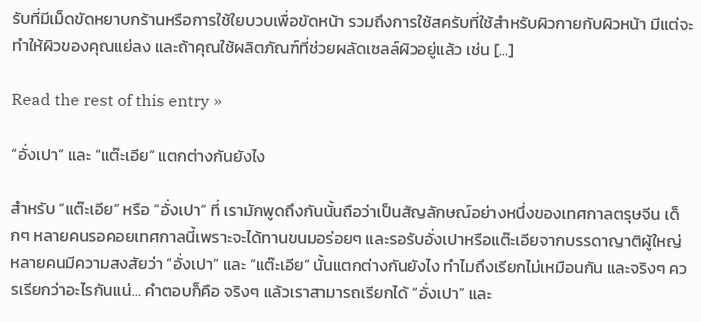รับที่มีเม็ดขัดหยาบกร้านหรือการใช้ใยบวบเพื่อขัดหน้า รวมถึงการใช้สครับที่ใช้สำหรับผิวกายกับผิวหน้า มีแต่จะทำให้ผิวของคุณแย่ลง และถ้าคุณใช้ผลิตภัณฑ์ที่ช่วยผลัดเซลล์ผิวอยู่แล้ว เช่น [...]

Read the rest of this entry »

“อั่งเปา” และ “แต๊ะเอีย” แตกต่างกันยังไง

สำหรับ “แต๊ะเอีย“ หรือ “อั่งเปา“ ที่ เรามักพูดถึงกันนั้นถือว่าเป็นสัญลักษณ์อย่างหนึ่งของเทศกาลตรุษจีน เด็กๆ หลายคนรอคอยเทศกาลนี้เพราะจะได้ทานขนมอร่อยๆ และรอรับอั่งเปาหรือแต๊ะเอียจากบรรดาญาติผู้ใหญ่ หลายคนมีความสงสัยว่า “อั่งเปา” และ “แต๊ะเอีย” นั้นแตกต่างกันยังไง ทำไมถึงเรียกไม่เหมือนกัน และจริงๆ ควรเรียกว่าอะไรกันแน่… คำตอบก็คือ จริงๆ แล้วเราสามารถเรียกได้ “อั่งเปา” และ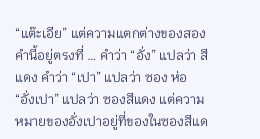“แต๊ะเอีย” แต่ความแตกต่างของสองคำนี้อยู่ตรงที่ … คำว่า “อั่ง” แปลว่า สีแดง คำว่า “เปา” แปลว่า ซอง ห่อ “อั่งเปา” แปลว่า ซองสีแดง แต่ความหมายของอั่งเปาอยู่ที่ของในซองสีแด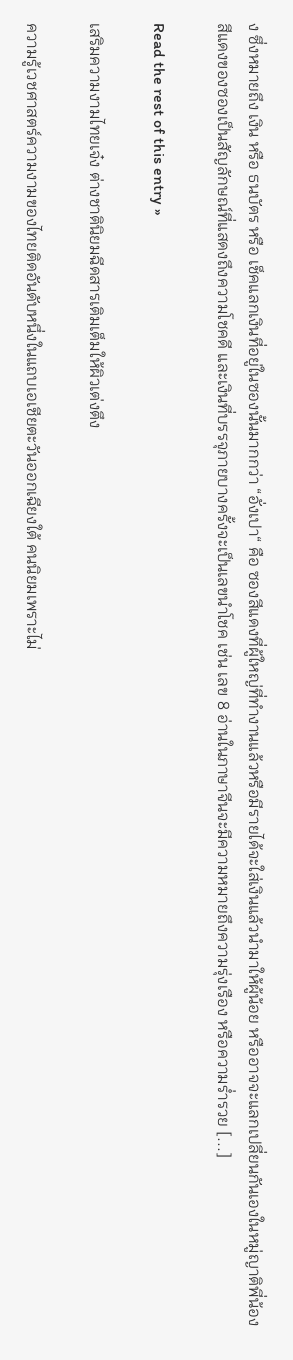ง ซึ่งหมายถึง เงิน หรือ ธนบัตร หรือ เช็คแลกเงินที่อยู่ในซองนั้นมากกว่า “อั่งเปา“ คือ ซองสีแดงที่ผู้ใหญ่ที่ทำงานแล้วหรือมีรายได้จะใส่เงินแล้วนำมาให้ผู้น้อย หรืออาจจะแลกเปลี่ยนกันเองในหมู่ญาติพี่น้อง สีแดงของซองเป็นสัญลักษณ์ที่แสดงถึงความโชคดี และเงินที่บรรจุภายบางครั้งจะเป็นเลขนำโชค เช่น เลข 8 อ่านในภาษาจีนจะมีความหมายถึงความรุ่งเรือง หรือความร่ำรวย [...]

Read the rest of this entry »

เสริมความงามไทยเจ๋ง ต่างชาตินิยมฉีดสารเติมเต็มให้ผิวเต่งตึง

ความรู้เวชศาสตร์ความงามของไทยติดอันดับหนึ่งในแถบเอเชียตะวันออกเฉียงใต้ คนนิยมเพราะไม่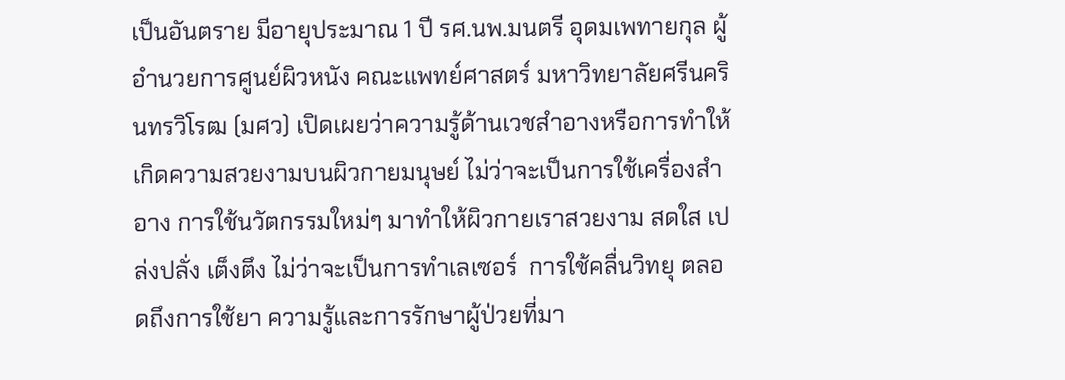เป็นอันตราย มีอายุประมาณ 1 ปี รศ.นพ.มนตรี อุดมเพทายกุล ผู้อำนวยการศูนย์ผิวหนัง คณะแพทย์ศาสตร์ มหาวิทยาลัยศรีนครินทรวิโรฒ (มศว) เปิดเผยว่าความรู้ด้านเวชสำอางหรือการทำให้เกิดความสวยงามบนผิวกายมนุษย์ ไม่ว่าจะเป็นการใช้เครื่องสำอาง การใช้นวัตกรรมใหม่ๆ มาทำให้ผิวกายเราสวยงาม สดใส เปล่งปลั่ง เต็งตึง ไม่ว่าจะเป็นการทำเลเซอร์  การใช้คลื่นวิทยุ ตลอดถึงการใช้ยา ความรู้และการรักษาผู้ป่วยที่มา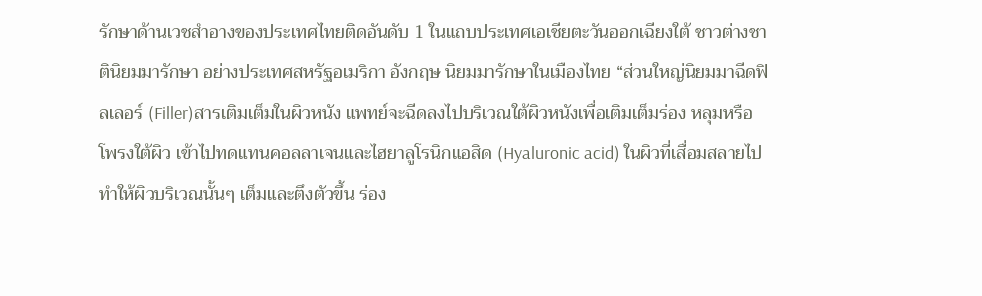รักษาด้านเวชสำอางของประเทศไทยติดอันดับ 1 ในแถบประเทศเอเชียตะวันออกเฉียงใต้ ชาวต่างชาตินิยมมารักษา อย่างประเทศสหรัฐอเมริกา อังกฤษ นิยมมารักษาในเมืองไทย “ส่วนใหญ่นิยมมาฉีดฟิลเลอร์ (Filler)สารเติมเต็มในผิวหนัง แพทย์จะฉีดลงไปบริเวณใต้ผิวหนังเพื่อเติมเต็มร่อง หลุมหรือโพรงใต้ผิว เข้าไปทดแทนคอลลาเจนและไฮยาลูโรนิกแอสิด (Hyaluronic acid) ในผิวที่เสื่อมสลายไป ทำให้ผิวบริเวณนั้นๆ เต็มและตึงตัวขึ้น ร่อง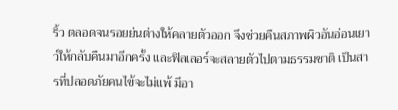ริ้ว ตลอดจนรอยย่นต่างให้คลายตัวออก จึงช่วยคืนสภาพผิวอันอ่อนเยาว์ให้กลับคืนมาอีกครั้ง และฟิลเลอร์จะสลายตัวไปตามธรรมชาติ เป็นสารที่ปลอดภัยคนไข้จะไม่แพ้ มีอา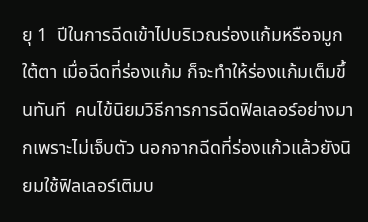ยุ 1  ปีในการฉีดเข้าไปบริเวณร่องแก้มหรือจมูก ใต้ตา เมื่อฉีดที่ร่องแก้ม ก็จะทำให้ร่องแก้มเต็มขึ้นทันที  คนไข้นิยมวิธีการการฉีดฟิลเลอร์อย่างมากเพราะไม่เจ็บตัว นอกจากฉีดที่ร่องแก้วแล้วยังนิยมใช้ฟิลเลอร์เติมบ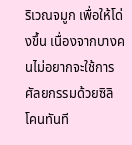ริเวณจมูก เพื่อให้โด่งขึ้น เนื่องจากบางคนไม่อยากจะใช้การศัลยกรรมด้วยซิลิโคนทันที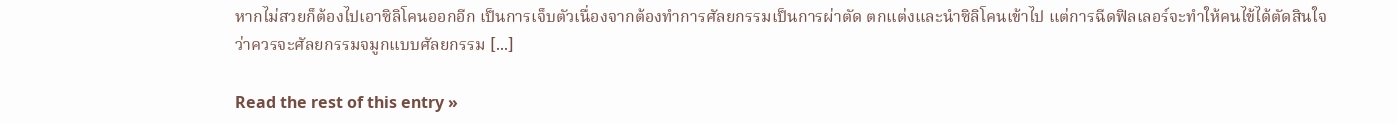หากไม่สวยก็ต้องไปเอาซิลิโคนออกอีก เป็นการเจ็บตัวเนื่องจากต้องทำการศัลยกรรมเป็นการผ่าตัด ตกแต่งและนำซิลิโคนเข้าไป แต่การฉีดฟิลเลอร์จะทำให้คนไข้ได้ตัดสินใจว่าควรจะศัลยกรรมจมูกแบบศัลยกรรม [...]

Read the rest of this entry »